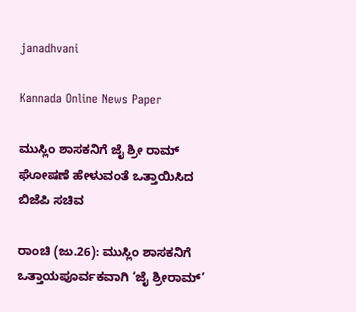janadhvani

Kannada Online News Paper

ಮುಸ್ಲಿಂ ಶಾಸಕನಿಗೆ ಜೈ ಶ್ರೀ ರಾಮ್ ಘೋಷಣೆ ಹೇಳುವಂತೆ ಒತ್ತಾಯಿಸಿದ ಬಿಜೆಪಿ ಸಚಿವ

ರಾಂಚಿ (ಜು.26): ಮುಸ್ಲಿಂ ಶಾಸಕನಿಗೆ ಒತ್ತಾಯಪೂರ್ವಕವಾಗಿ ‘ಜೈ ಶ್ರೀರಾಮ್’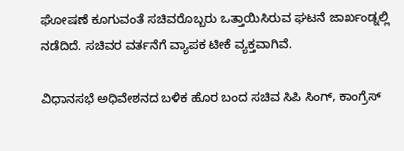ಘೋಷಣೆ ಕೂಗುವಂತೆ ಸಚಿವರೊಬ್ಬರು ಒತ್ತಾಯಿಸಿರುವ ಘಟನೆ ಜಾರ್ಖಂಡ್ನಲ್ಲಿ ನಡೆದಿದೆ. ಸಚಿವರ ವರ್ತನೆಗೆ ವ್ಯಾಪಕ ಟೀಕೆ ವ್ಯಕ್ತವಾಗಿವೆ.

ವಿಧಾನಸಭೆ ಅಧಿವೇಶನದ ಬಳಿಕ ಹೊರ ಬಂದ ಸಚಿವ ಸಿಪಿ ಸಿಂಗ್, ಕಾಂಗ್ರೆಸ್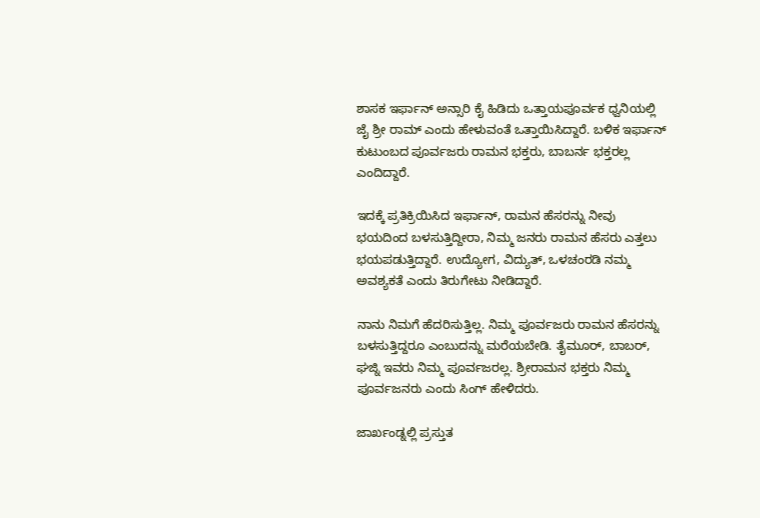ಶಾಸಕ ಇರ್ಫಾನ್ ಅನ್ಸಾರಿ ಕೈ ಹಿಡಿದು ಒತ್ತಾಯಪೂರ್ವಕ ಧ್ವನಿಯಲ್ಲಿ ಜೈ ಶ್ರೀ ರಾಮ್ ಎಂದು ಹೇಳುವಂತೆ ಒತ್ತಾಯಿಸಿದ್ದಾರೆ. ಬಳಿಕ ಇರ್ಫಾನ್ ಕುಟುಂಬದ ಪೂರ್ವಜರು ರಾಮನ ಭಕ್ತರು, ಬಾಬರ್ನ ಭಕ್ತರಲ್ಲ ಎಂದಿದ್ದಾರೆ.

ಇದಕ್ಕೆ ಪ್ರತಿಕ್ರಿಯಿಸಿದ ಇರ್ಫಾನ್, ರಾಮನ ಹೆಸರನ್ನು ನೀವು ಭಯದಿಂದ ಬಳಸುತ್ತಿದ್ದೀರಾ, ನಿಮ್ಮ ಜನರು ರಾಮನ ಹೆಸರು ಎತ್ತಲು ಭಯಪಡುತ್ತಿದ್ದಾರೆ. ಉದ್ಯೋಗ, ವಿದ್ಯುತ್, ಒಳಚಂರಡಿ ನಮ್ಮ ಅವಶ್ಯಕತೆ ಎಂದು ತಿರುಗೇಟು ನೀಡಿದ್ದಾರೆ.

ನಾನು ನಿಮಗೆ ಹೆದರಿಸುತ್ತಿಲ್ಲ. ನಿಮ್ಮ ಪೂರ್ವಜರು ರಾಮನ ಹೆಸರನ್ನು ಬಳಸುತ್ತಿದ್ದರೂ ಎಂಬುದನ್ನು ಮರೆಯಬೇಡಿ. ತೈಮೂರ್, ಬಾಬರ್, ಘಜ್ನಿ ಇವರು ನಿಮ್ಮ ಪೂರ್ವಜರಲ್ಲ. ಶ್ರೀರಾಮನ ಭಕ್ತರು ನಿಮ್ಮ ಪೂರ್ವಜನರು ಎಂದು ಸಿಂಗ್ ಹೇಳಿದರು.

ಜಾರ್ಖಂಡ್ನಲ್ಲಿ ಪ್ರಸ್ತುತ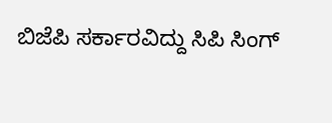ಬಿಜೆಪಿ ಸರ್ಕಾರವಿದ್ದು ಸಿಪಿ ಸಿಂಗ್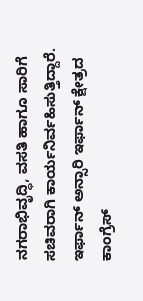ನಗರಾಭಿವೃದ್ಧಿ, ವಸತಿ ಹಾಗೂ ಸಾರಿಗೆ ಸಚಿವರಾಗಿ ಕಾರ್ಯನಿರ್ವಹಿಸುತ್ತಿದ್ದಾರೆ. ಇರ್ಫಾನ್ ಅನ್ಸಾರಿ ಇರ್ಫಾನ್ ಕ್ಷೇತ್ರದ ಕಾಂಗ್ರೆಸ್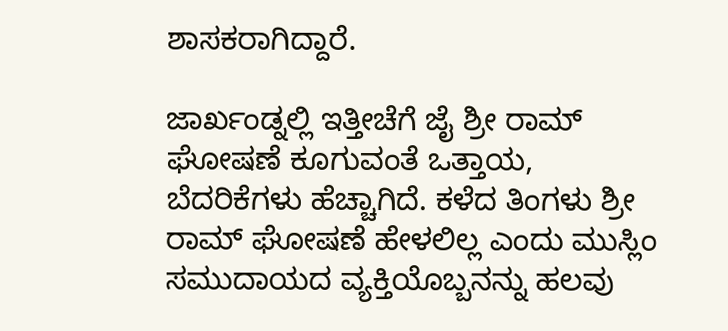ಶಾಸಕರಾಗಿದ್ದಾರೆ.

ಜಾರ್ಖಂಡ್ನಲ್ಲಿ ಇತ್ತೀಚೆಗೆ ಜೈ ಶ್ರೀ ರಾಮ್ ಘೋಷಣೆ ಕೂಗುವಂತೆ ಒತ್ತಾಯ, ಬೆದರಿಕೆಗಳು ಹೆಚ್ಚಾಗಿದೆ. ಕಳೆದ ತಿಂಗಳು ಶ್ರೀ ರಾಮ್ ಘೋಷಣೆ ಹೇಳಲಿಲ್ಲ ಎಂದು ಮುಸ್ಲಿಂ ಸಮುದಾಯದ ವ್ಯಕ್ತಿಯೊಬ್ಬನನ್ನು ಹಲವು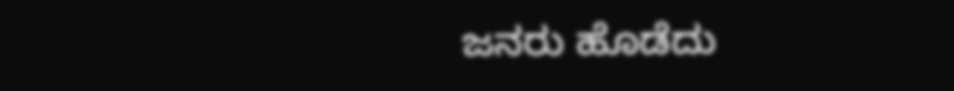ಜನರು ಹೊಡೆದು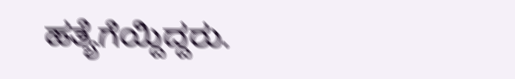ಹತ್ಯೆಗೆಯ್ದಿದ್ದರು.